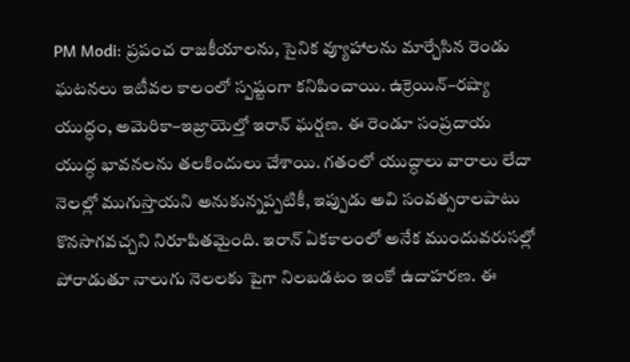PM Modi: ప్రపంచ రాజకీయాలను, సైనిక వ్యూహాలను మార్చేసిన రెండు ఘటనలు ఇటీవల కాలంలో స్పష్టంగా కనిపించాయి. ఉక్రెయిన్–రష్యా యుద్ధం, అమెరికా–ఇజ్రాయెల్తో ఇరాన్ ఘర్షణ. ఈ రెండూ సంప్రదాయ యుద్ధ భావనలను తలకిందులు చేశాయి. గతంలో యుద్ధాలు వారాలు లేదా నెలల్లో ముగుస్తాయని అనుకున్నప్పటికీ, ఇప్పుడు అవి సంవత్సరాలపాటు కొనసాగవచ్చని నిరూపితమైంది. ఇరాన్ ఏకకాలంలో అనేక ముందువరుసల్లో పోరాడుతూ నాలుగు నెలలకు పైగా నిలబడటం ఇంకో ఉదాహరణ. ఈ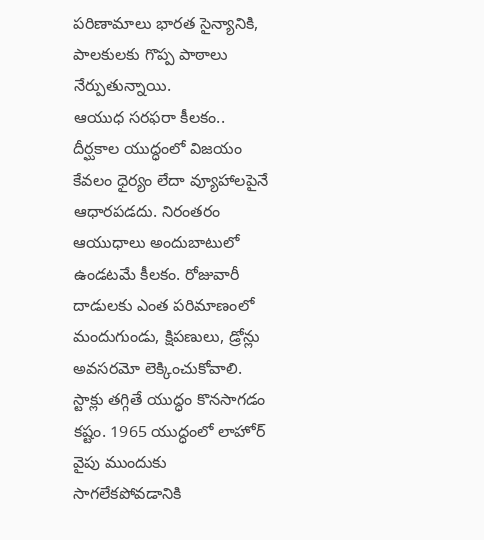పరిణామాలు భారత సైన్యానికి, పాలకులకు గొప్ప పాఠాలు నేర్పుతున్నాయి.
ఆయుధ సరఫరా కీలకం..
దీర్ఘకాల యుద్ధంలో విజయం కేవలం ధైర్యం లేదా వ్యూహాలపైనే ఆధారపడదు. నిరంతరం ఆయుధాలు అందుబాటులో ఉండటమే కీలకం. రోజువారీ దాడులకు ఎంత పరిమాణంలో మందుగుండు, క్షిపణులు, డ్రోన్లు అవసరమో లెక్కించుకోవాలి. స్టాక్లు తగ్గితే యుద్ధం కొనసాగడం కష్టం. 1965 యుద్ధంలో లాహోర్ వైపు ముందుకు సాగలేకపోవడానికి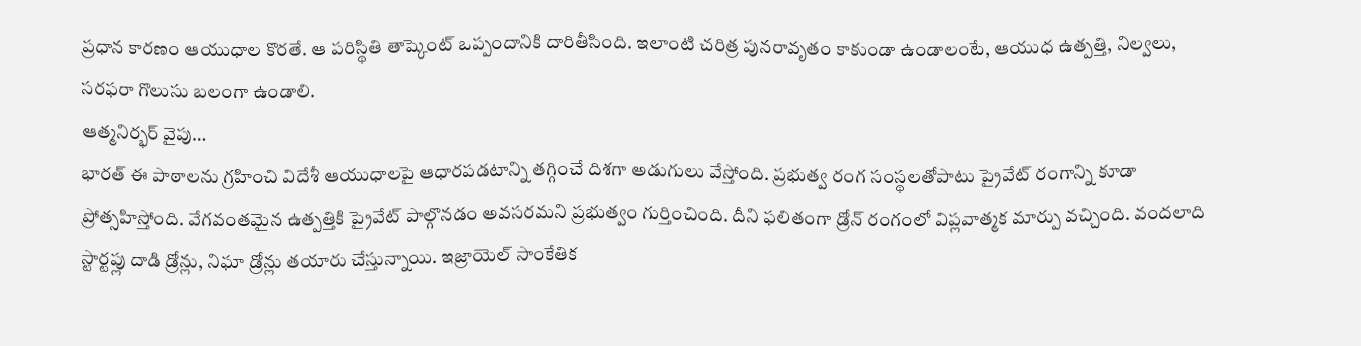ప్రధాన కారణం ఆయుధాల కొరతే. ఆ పరిస్థితి తాష్కెంట్ ఒప్పందానికి దారితీసింది. ఇలాంటి చరిత్ర పునరావృతం కాకుండా ఉండాలంటే, ఆయుధ ఉత్పత్తి, నిల్వలు, సరఫరా గొలుసు బలంగా ఉండాలి.
ఆత్మనిర్భర్ వైపు…
భారత్ ఈ పాఠాలను గ్రహించి విదేశీ ఆయుధాలపై ఆధారపడటాన్ని తగ్గించే దిశగా అడుగులు వేస్తోంది. ప్రభుత్వ రంగ సంస్థలతోపాటు ప్రైవేట్ రంగాన్ని కూడా ప్రోత్సహిస్తోంది. వేగవంతమైన ఉత్పత్తికి ప్రైవేట్ పాల్గొనడం అవసరమని ప్రభుత్వం గుర్తించింది. దీని ఫలితంగా డ్రోన్ రంగంలో విప్లవాత్మక మార్పు వచ్చింది. వందలాది స్టార్టప్లు దాడి డ్రోన్లు, నిఘా డ్రోన్లు తయారు చేస్తున్నాయి. ఇజ్రాయెల్ సాంకేతిక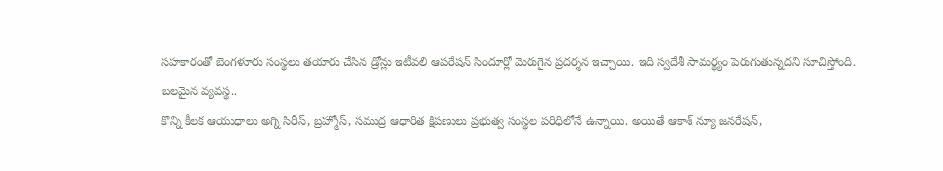సహకారంతో బెంగళూరు సంస్థలు తయారు చేసిన డ్రోన్లు ఇటీవలి ఆపరేషన్ సిందూర్లో మెరుగైన ప్రదర్శన ఇచ్చాయి. ఇది స్వదేశీ సామర్థ్యం పెరుగుతున్నదని సూచిస్తోంది.
బలమైన వ్యవస్థ..
కొన్ని కీలక ఆయుధాలు అగ్ని సిరీస్, బ్రహ్మోస్, సముద్ర ఆధారిత క్షిపణులు ప్రభుత్వ సంస్థల పరిధిలోనే ఉన్నాయి. అయితే ఆకాశ్ న్యూ జనరేషన్,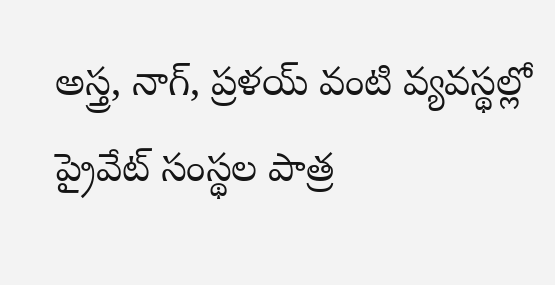అస్త్ర, నాగ్, ప్రళయ్ వంటి వ్యవస్థల్లో ప్రైవేట్ సంస్థల పాత్ర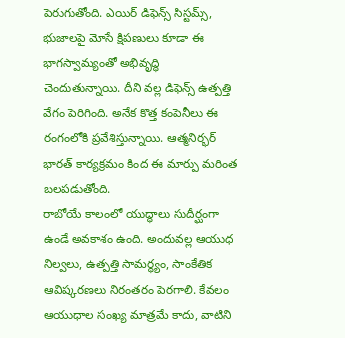పెరుగుతోంది. ఎయిర్ డిఫెన్స్ సిస్టమ్స్, భుజాలపై మోసే క్షిపణులు కూడా ఈ భాగస్వామ్యంతో అభివృద్ధి చెందుతున్నాయి. దీని వల్ల డిఫెన్స్ ఉత్పత్తి వేగం పెరిగింది. అనేక కొత్త కంపెనీలు ఈ రంగంలోకి ప్రవేశిస్తున్నాయి. ఆత్మనిర్భర్ భారత్ కార్యక్రమం కింద ఈ మార్పు మరింత బలపడుతోంది.
రాబోయే కాలంలో యుద్ధాలు సుదీర్ఘంగా ఉండే అవకాశం ఉంది. అందువల్ల ఆయుధ నిల్వలు, ఉత్పత్తి సామర్థ్యం, సాంకేతిక ఆవిష్కరణలు నిరంతరం పెరగాలి. కేవలం ఆయుధాల సంఖ్య మాత్రమే కాదు, వాటిని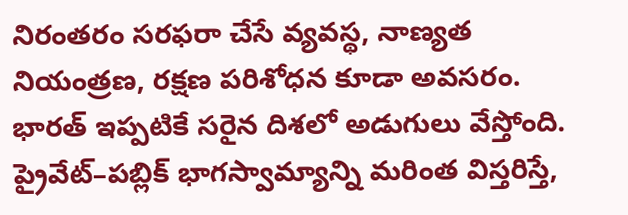నిరంతరం సరఫరా చేసే వ్యవస్థ, నాణ్యత నియంత్రణ, రక్షణ పరిశోధన కూడా అవసరం. భారత్ ఇప్పటికే సరైన దిశలో అడుగులు వేస్తోంది. ప్రైవేట్–పబ్లిక్ భాగస్వామ్యాన్ని మరింత విస్తరిస్తే,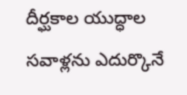దీర్ఘకాల యుద్ధాల సవాళ్లను ఎదుర్కొనే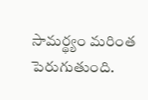సామర్థ్యం మరింత పెరుగుతుంది.